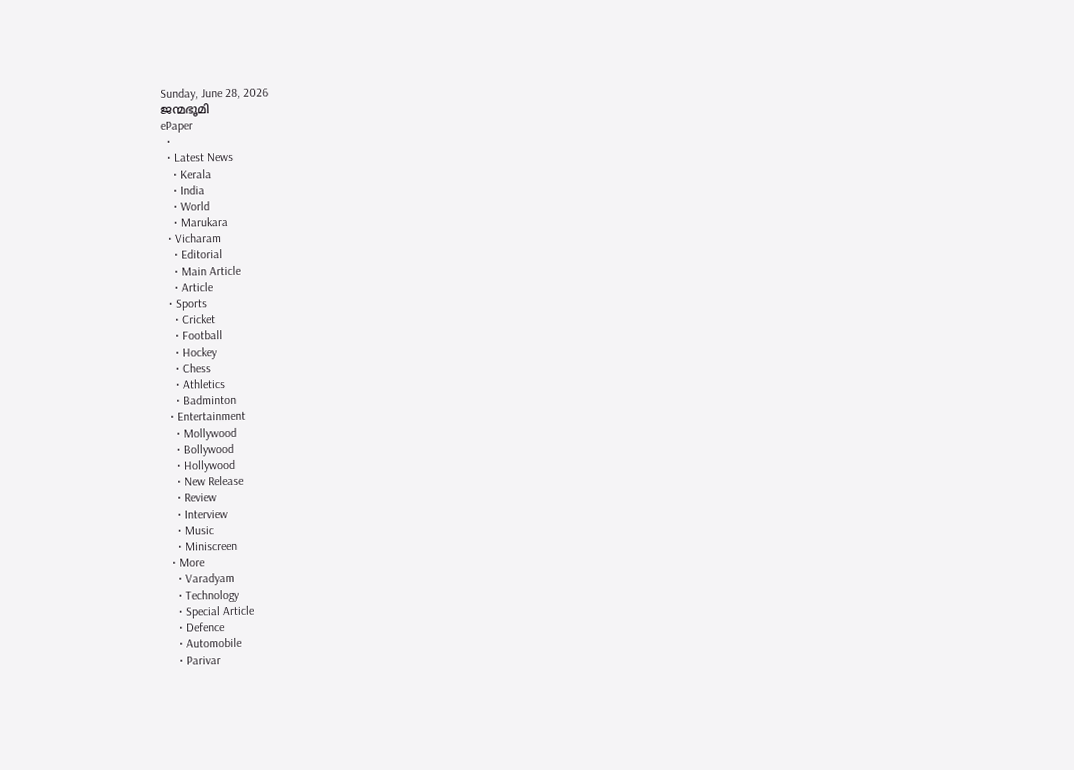Sunday, June 28, 2026
ജന്മഭൂമി
ePaper
  •
  • Latest News
    • Kerala
    • India
    • World
    • Marukara
  • Vicharam
    • Editorial
    • Main Article
    • Article
  • Sports
    • Cricket
    • Football
    • Hockey
    • Chess
    • Athletics
    • Badminton
  • Entertainment
    • Mollywood
    • Bollywood
    • Hollywood
    • New Release
    • Review
    • Interview
    • Music
    • Miniscreen
  • More
    • Varadyam
    • Technology
    • Special Article
    • Defence
    • Automobile
    • Parivar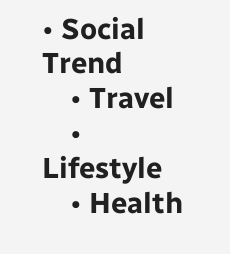• Social Trend
    • Travel
    • Lifestyle
    • Health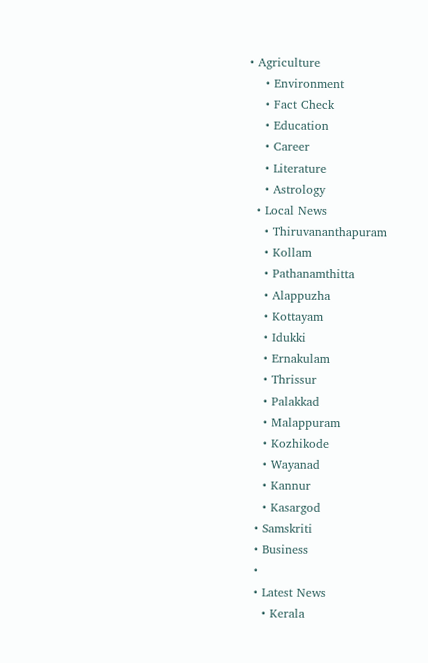• Agriculture
    • Environment
    • Fact Check
    • Education
    • Career
    • Literature
    • Astrology
  • Local News
    • Thiruvananthapuram
    • Kollam
    • Pathanamthitta
    • Alappuzha
    • Kottayam
    • Idukki
    • Ernakulam
    • Thrissur
    • Palakkad
    • Malappuram
    • Kozhikode
    • Wayanad
    • Kannur
    • Kasargod
  • Samskriti
  • Business
  •
  • Latest News
    • Kerala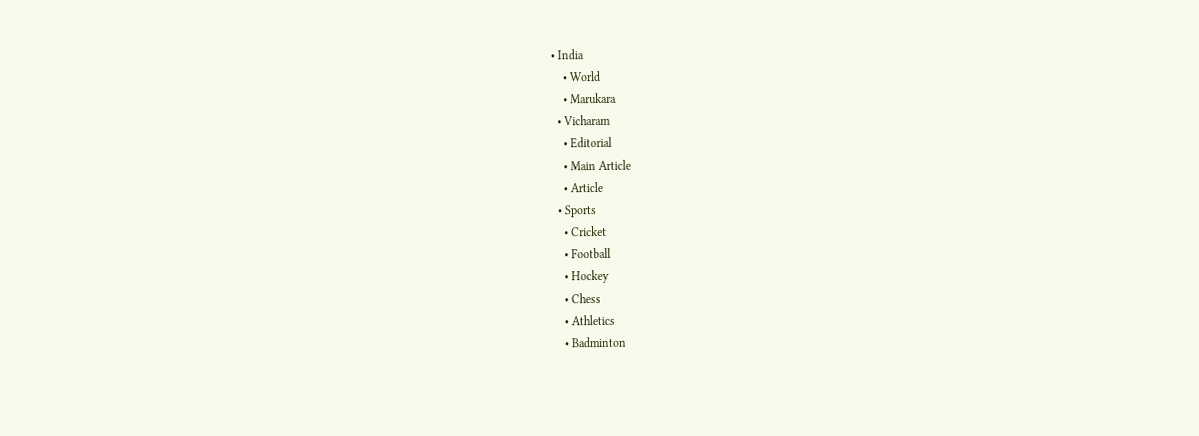• India
    • World
    • Marukara
  • Vicharam
    • Editorial
    • Main Article
    • Article
  • Sports
    • Cricket
    • Football
    • Hockey
    • Chess
    • Athletics
    • Badminton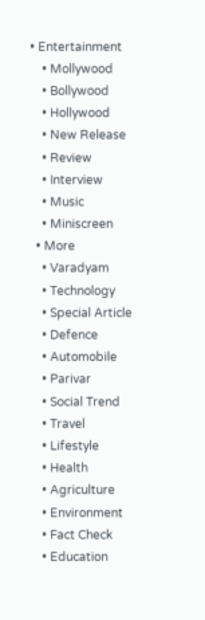• Entertainment
    • Mollywood
    • Bollywood
    • Hollywood
    • New Release
    • Review
    • Interview
    • Music
    • Miniscreen
  • More
    • Varadyam
    • Technology
    • Special Article
    • Defence
    • Automobile
    • Parivar
    • Social Trend
    • Travel
    • Lifestyle
    • Health
    • Agriculture
    • Environment
    • Fact Check
    • Education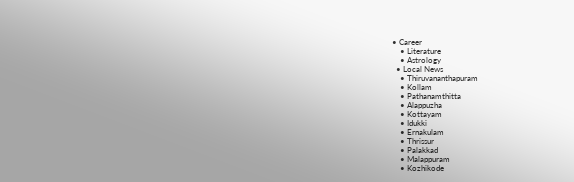• Career
    • Literature
    • Astrology
  • Local News
    • Thiruvananthapuram
    • Kollam
    • Pathanamthitta
    • Alappuzha
    • Kottayam
    • Idukki
    • Ernakulam
    • Thrissur
    • Palakkad
    • Malappuram
    • Kozhikode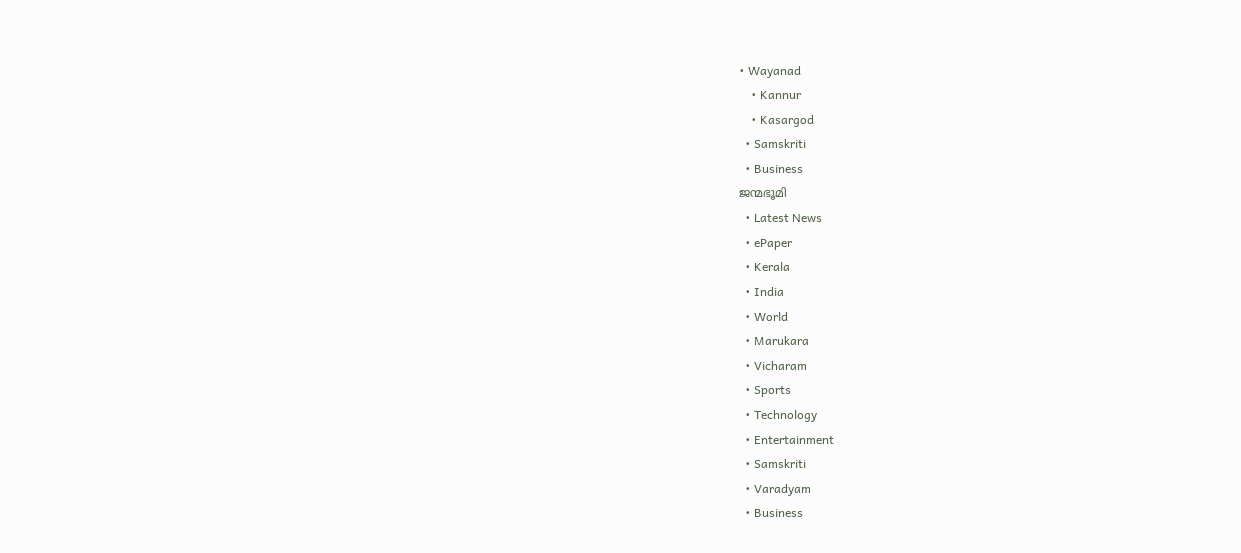• Wayanad
    • Kannur
    • Kasargod
  • Samskriti
  • Business
ജന്മഭൂമി
  • Latest News
  • ePaper
  • Kerala
  • India
  • World
  • Marukara
  • Vicharam
  • Sports
  • Technology
  • Entertainment
  • Samskriti
  • Varadyam
  • Business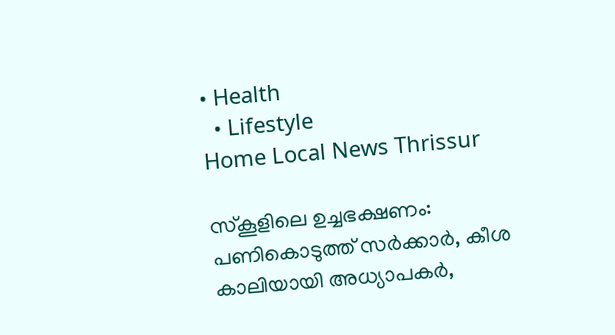• Health
  • Lifestyle
Home Local News Thrissur

സ്‌കൂളിലെ ഉച്ചഭക്ഷണം: പണികൊടുത്ത് സര്‍ക്കാര്‍, കീശ കാലിയായി അധ്യാപകര്‍,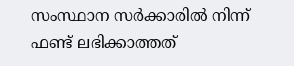സംസ്ഥാന സര്‍ക്കാരില്‍ നിന്ന് ഫണ്ട് ലഭിക്കാത്തത്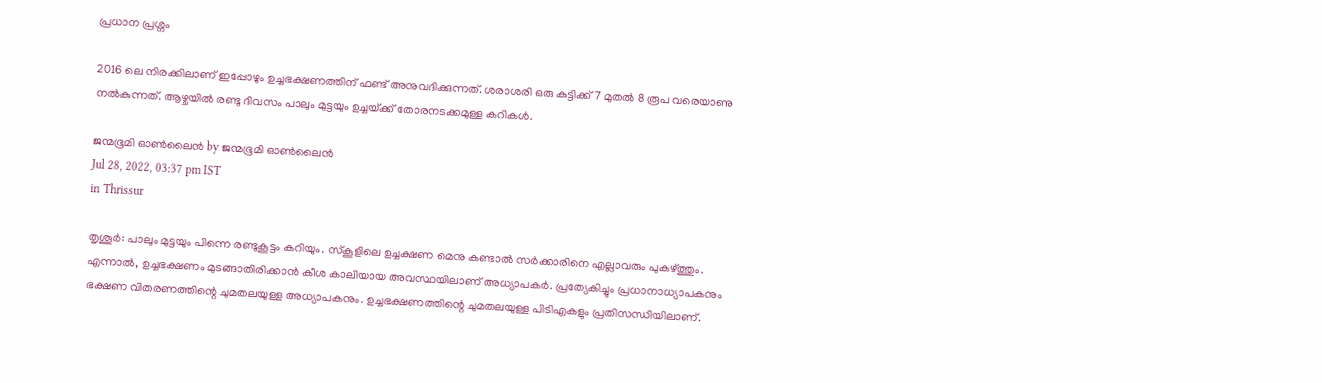പ്രധാന പ്രശ്നം

2016 ലെ നിരക്കിലാണ് ഇപ്പോഴും ഉച്ചഭക്ഷണത്തിന് ഫണ്ട് അനുവദിക്കുന്നത്. ശരാശരി ഒരു കുട്ടിക്ക് 7 മുതല്‍ 8 രൂപ വരെയാണു നല്‍കുന്നത്. ആഴ്ചയില്‍ രണ്ടു ദിവസം പാലും മുട്ടയും ഉച്ചയ്‌ക്ക് തോരനടക്കമുള്ള കറികള്‍.

ജന്മഭൂമി ഓണ്‍ലൈന്‍ by ജന്മഭൂമി ഓണ്‍ലൈന്‍
Jul 28, 2022, 03:37 pm IST
in Thrissur

തൃശൂര്‍: പാലും മുട്ടയും പിന്നെ രണ്ടുകൂട്ടം കറിയും. സ്‌കൂളിലെ ഉച്ചക്ഷണ മെനു കണ്ടാല്‍ സര്‍ക്കാരിനെ എല്ലാവരും പുകഴ്‌ത്തും. എന്നാല്‍, ഉച്ചഭക്ഷണം മുടങ്ങാതിരിക്കാന്‍ കീശ കാലിയായ അവസ്ഥയിലാണ് അധ്യാപകര്‍. പ്രത്യേകിച്ചും പ്രധാനാധ്യാപകനും ഭക്ഷണ വിതരണത്തിന്റെ ചുമതലയുള്ള അധ്യാപകനും. ഉച്ചഭക്ഷണത്തിന്റെ ചുമതലയുള്ള പിടിഎകളും പ്രതിസന്ധിയിലാണ്.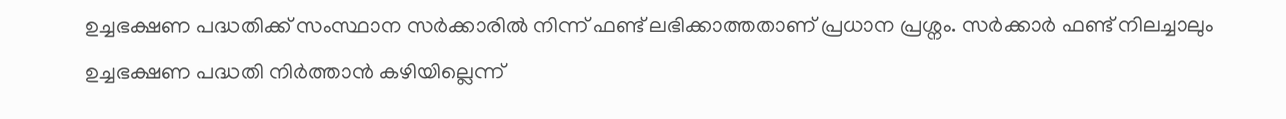ഉച്ചഭക്ഷണ പദ്ധതിക്ക് സംസ്ഥാന സര്‍ക്കാരില്‍ നിന്ന് ഫണ്ട് ലഭിക്കാത്തതാണ് പ്രധാന പ്രശ്നം. സര്‍ക്കാര്‍ ഫണ്ട് നിലച്ചാലും ഉച്ചഭക്ഷണ പദ്ധതി നിര്‍ത്താന്‍ കഴിയില്ലെന്ന്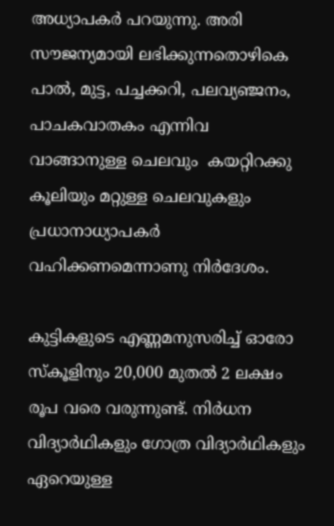അധ്യാപകര്‍ പറയുന്നു. അരി സൗജന്യമായി ലഭിക്കുന്നതൊഴികെ പാല്‍, മുട്ട, പച്ചക്കറി, പലവ്യഞ്ജനം, പാചകവാതകം എന്നിവ വാങ്ങാനുള്ള ചെലവും  കയറ്റിറക്കു കൂലിയും മറ്റുള്ള ചെലവുകളും പ്രധാനാധ്യാപകര്‍ വഹിക്കണമെന്നാണു നിര്‍ദേശം.

കുട്ടികളുടെ എണ്ണമനുസരിച്ച് ഓരോ സ്‌കൂളിനും 20,000 മുതല്‍ 2 ലക്ഷം രൂപ വരെ വരുന്നുണ്ട്. നിര്‍ധന വിദ്യാര്‍ഥികളും ഗോത്ര വിദ്യാര്‍ഥികളും ഏറെയുള്ള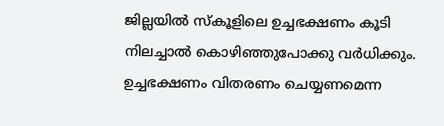ജില്ലയില്‍ സ്‌കൂളിലെ ഉച്ചഭക്ഷണം കൂടി നിലച്ചാല്‍ കൊഴിഞ്ഞുപോക്കു വര്‍ധിക്കും.  ഉച്ചഭക്ഷണം വിതരണം ചെയ്യണമെന്ന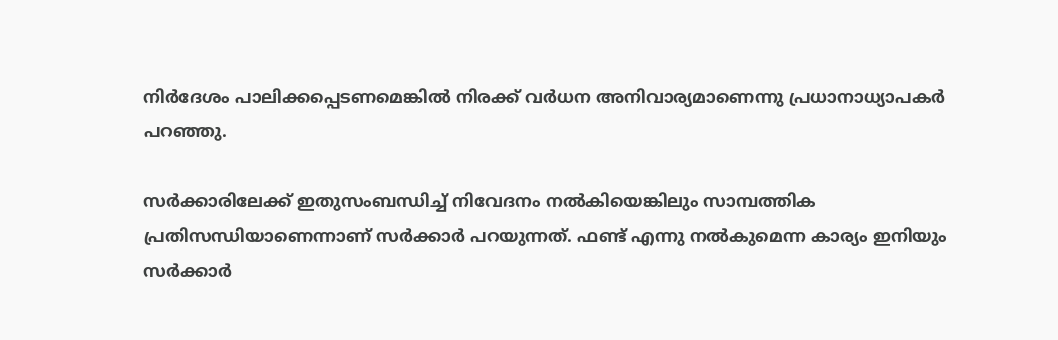നിര്‍ദേശം പാലിക്കപ്പെടണമെങ്കില്‍ നിരക്ക് വര്‍ധന അനിവാര്യമാണെന്നു പ്രധാനാധ്യാപകര്‍ പറഞ്ഞു.

സര്‍ക്കാരിലേക്ക് ഇതുസംബന്ധിച്ച് നിവേദനം നല്‍കിയെങ്കിലും സാമ്പത്തിക പ്രതിസന്ധിയാണെന്നാണ് സര്‍ക്കാര്‍ പറയുന്നത്. ഫണ്ട് എന്നു നല്‍കുമെന്ന കാര്യം ഇനിയും സര്‍ക്കാര്‍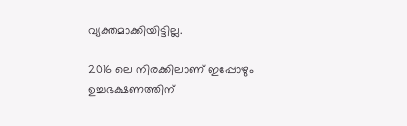വ്യക്തമാക്കിയിട്ടില്ല.

2016 ലെ നിരക്കിലാണ് ഇപ്പോഴും ഉച്ചഭക്ഷണത്തിന്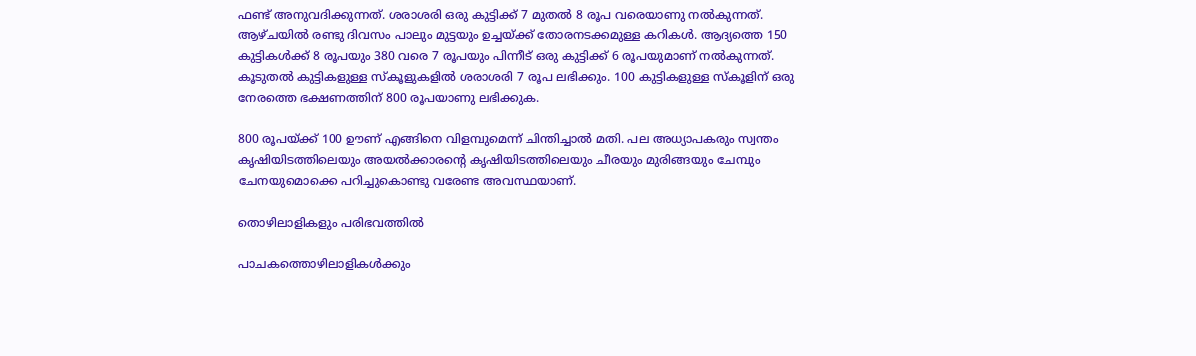ഫണ്ട് അനുവദിക്കുന്നത്. ശരാശരി ഒരു കുട്ടിക്ക് 7 മുതല്‍ 8 രൂപ വരെയാണു നല്‍കുന്നത്. ആഴ്ചയില്‍ രണ്ടു ദിവസം പാലും മുട്ടയും ഉച്ചയ്‌ക്ക് തോരനടക്കമുള്ള കറികള്‍. ആദ്യത്തെ 150 കുട്ടികള്‍ക്ക് 8 രൂപയും 380 വരെ 7 രൂപയും പിന്നീട് ഒരു കുട്ടിക്ക് 6 രൂപയുമാണ് നല്‍കുന്നത്. കൂടുതല്‍ കുട്ടികളുള്ള സ്‌കൂളുകളില്‍ ശരാശരി 7 രൂപ ലഭിക്കും. 100 കുട്ടികളുള്ള സ്‌കൂളിന് ഒരു നേരത്തെ ഭക്ഷണത്തിന് 800 രൂപയാണു ലഭിക്കുക.

800 രൂപയ്‌ക്ക് 100 ഊണ് എങ്ങിനെ വിളമ്പുമെന്ന് ചിന്തിച്ചാല്‍ മതി. പല അധ്യാപകരും സ്വന്തം കൃഷിയിടത്തിലെയും അയല്‍ക്കാരന്റെ കൃഷിയിടത്തിലെയും ചീരയും മുരിങ്ങയും ചേമ്പും ചേനയുമൊക്കെ പറിച്ചുകൊണ്ടു വരേണ്ട അവസ്ഥയാണ്.

തൊഴിലാളികളും പരിഭവത്തില്‍

പാചകത്തൊഴിലാളികള്‍ക്കും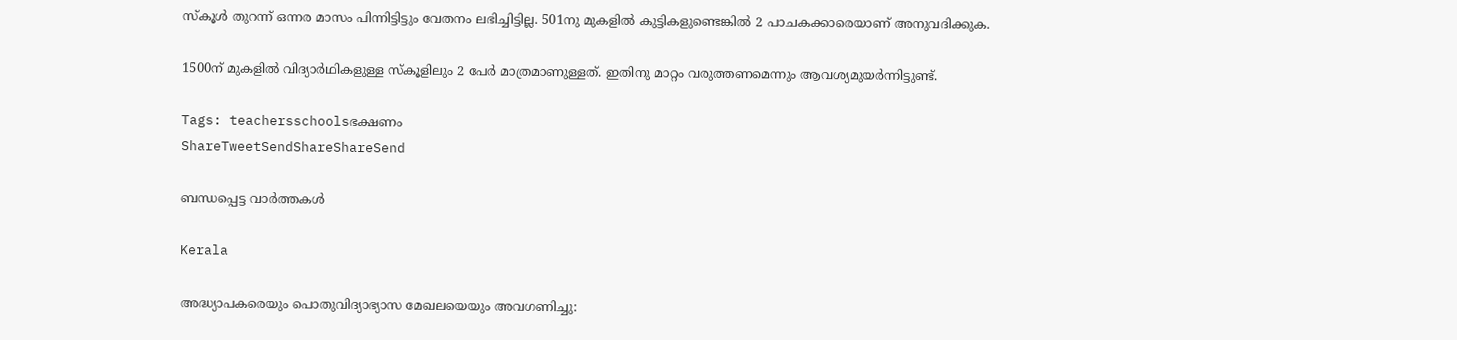സ്‌കൂള്‍ തുറന്ന് ഒന്നര മാസം പിന്നിട്ടിട്ടും വേതനം ലഭിച്ചിട്ടില്ല. 501നു മുകളില്‍ കുട്ടികളുണ്ടെങ്കില്‍ 2 പാചകക്കാരെയാണ് അനുവദിക്കുക.

1500ന് മുകളില്‍ വിദ്യാര്‍ഥികളുള്ള സ്‌കൂളിലും 2 പേര്‍ മാത്രമാണുള്ളത്. ഇതിനു മാറ്റം വരുത്തണമെന്നും ആവശ്യമുയര്‍ന്നിട്ടുണ്ട്.

Tags: teachersschoolsഭക്ഷണം
ShareTweetSendShareShareSend

ബന്ധപ്പെട്ട വാര്‍ത്തകള്‍

Kerala

അദ്ധ്യാപകരെയും പൊതുവിദ്യാഭ്യാസ മേഖലയെയും അവഗണിച്ചു: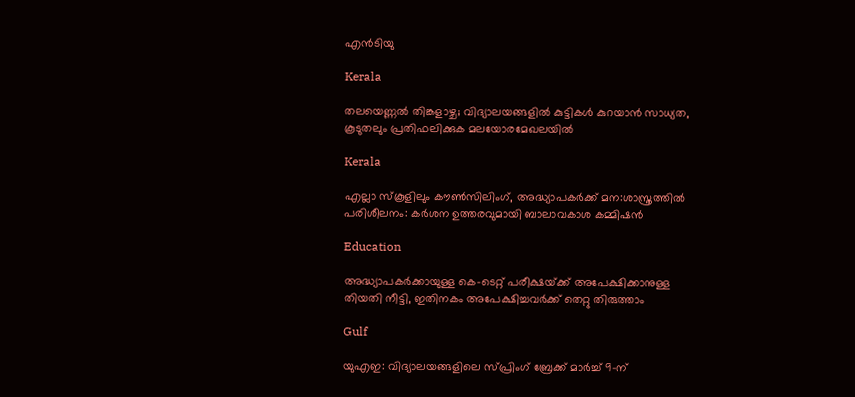എന്‍ടിയു

Kerala

തലയെണ്ണൽ തിങ്കളാഴ്ച; വിദ്യാലയങ്ങളില്‍ കുട്ടികള്‍ കുറയാന്‍ സാധ്യത, കൂടുതലും പ്രതിഫലിക്കുക മലയോരമേഖലയിൽ

Kerala

എല്ലാ സ്‌കൂളിലും കൗണ്‍സിലിംഗ്, അദ്ധ്യാപകര്‍ക്ക് മന:ശാസ്ത്രത്തില്‍ പരിശീലനം: കര്‍ശന ഉത്തരവുമായി ബാലാവകാശ കമ്മിഷന്‍

Education

അദ്ധ്യാപകര്‍ക്കായുള്ള കെ-ടെറ്റ് പരീക്ഷയ്‌ക്ക് അപേക്ഷിക്കാനുള്ള തിയതി നീട്ടി, ഇതിനകം അപേക്ഷിച്ചവര്‍ക്ക് തെറ്റു തിരുത്താം

Gulf

യുഎഇ: വിദ്യാലയങ്ങളിലെ സ്പ്രിംഗ് ബ്രേക്ക് മാർച്ച് 9-ന്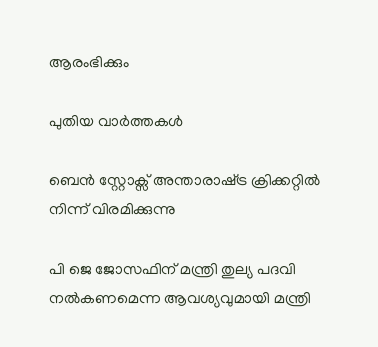ആരംഭിക്കും

പുതിയ വാര്‍ത്തകള്‍

ബെന്‍ സ്റ്റോക്സ് അന്താരാഷ്‌ട്ര ക്രിക്കറ്റില്‍ നിന്ന് വിരമിക്കുന്നു

പി ജെ ജോസഫിന് മന്ത്രി തുല്യ പദവി നല്‍കണമെന്ന ആവശ്യവുമായി മന്ത്രി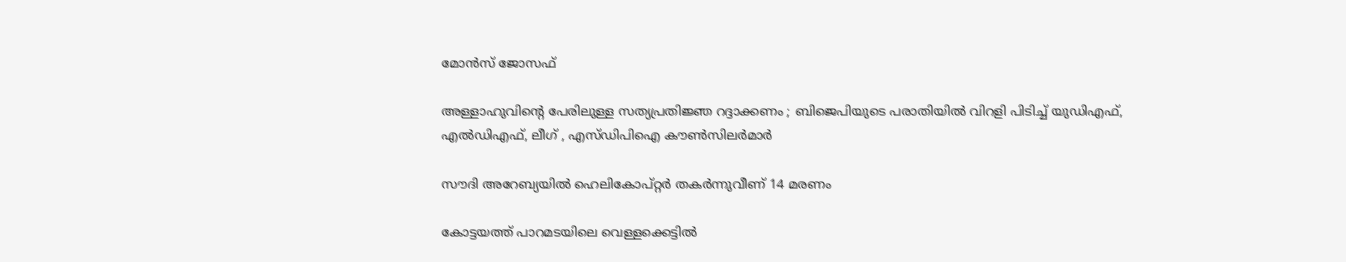മോന്‍സ് ജോസഫ്

അള്ളാഹുവിന്റെ പേരിലുള്ള സത്യപ്രതിജ്ഞ റദ്ദാക്കണം ; ബിജെപിയുടെ പരാതിയിൽ വിറളി പിടിച്ച് യുഡിഎഫ്, എൽഡിഎഫ്, ലീഗ് , എസ്ഡിപിഐ കൗൺസിലർമാർ

സൗദി അറേബ്യയില്‍ ഹെലികോപ്റ്റര്‍ തകര്‍ന്നുവീണ് 14 മരണം

കോട്ടയത്ത് പാറമടയിലെ വെള്ളക്കെട്ടില്‍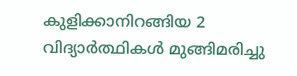കുളിക്കാനിറങ്ങിയ 2 വിദ്യാര്‍ത്ഥികള്‍ മുങ്ങിമരിച്ചു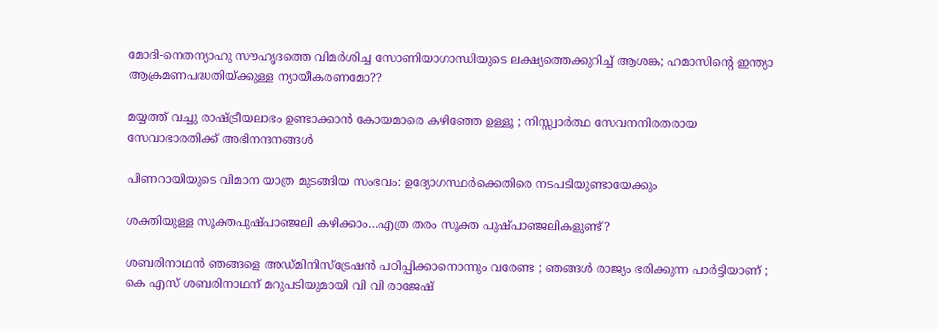മോദി-നെതന്യാഹു സൗഹൃദത്തെ വിമര്‍ശിച്ച സോണിയാഗാന്ധിയുടെ ലക്ഷ്യത്തെക്കുറിച്ച് ആശങ്ക; ഹമാസിന്റെ ഇന്ത്യാ ആക്രമണപദ്ധതിയ്‌ക്കുള്ള ന്യായീകരണമോ??

മയ്യത്ത് വച്ചു രാഷ്‌ട്രീയലാഭം ഉണ്ടാക്കാൻ കോയമാരെ കഴിഞ്ഞേ ഉള്ളൂ ; നിസ്സ്വാർത്ഥ സേവനനിരതരായ സേവാഭാരതിക്ക് അഭിനന്ദനങ്ങൾ

പിണറായിയുടെ വിമാന യാത്ര മുടങ്ങിയ സംഭവം: ഉദ്യോഗസ്ഥര്‍ക്കെതിരെ നടപടിയുണ്ടായേക്കും

ശക്തിയുള്ള സൂക്തപുഷ്പാഞ്ജലി കഴിക്കാം…എത്ര തരം സൂക്ത പുഷ്പാഞ്ജലികളുണ്ട്?

ശബരിനാഥൻ ഞങ്ങളെ അഡ്മിനിസ്‌ട്രേഷൻ പഠിപ്പിക്കാനൊന്നും വരേണ്ട ; ഞങ്ങൾ രാജ്യം ഭരിക്കുന്ന പാർട്ടിയാണ് ; കെ എസ് ശബരിനാഥന് മറുപടിയുമായി വി വി രാജേഷ്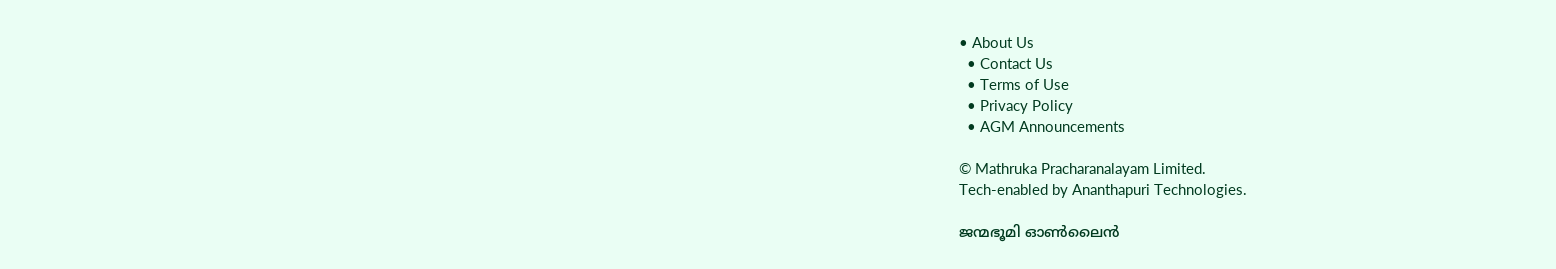• About Us
  • Contact Us
  • Terms of Use
  • Privacy Policy
  • AGM Announcements

© Mathruka Pracharanalayam Limited.
Tech-enabled by Ananthapuri Technologies.

ജന്മഭൂമി ഓണ്‍ലൈന്‍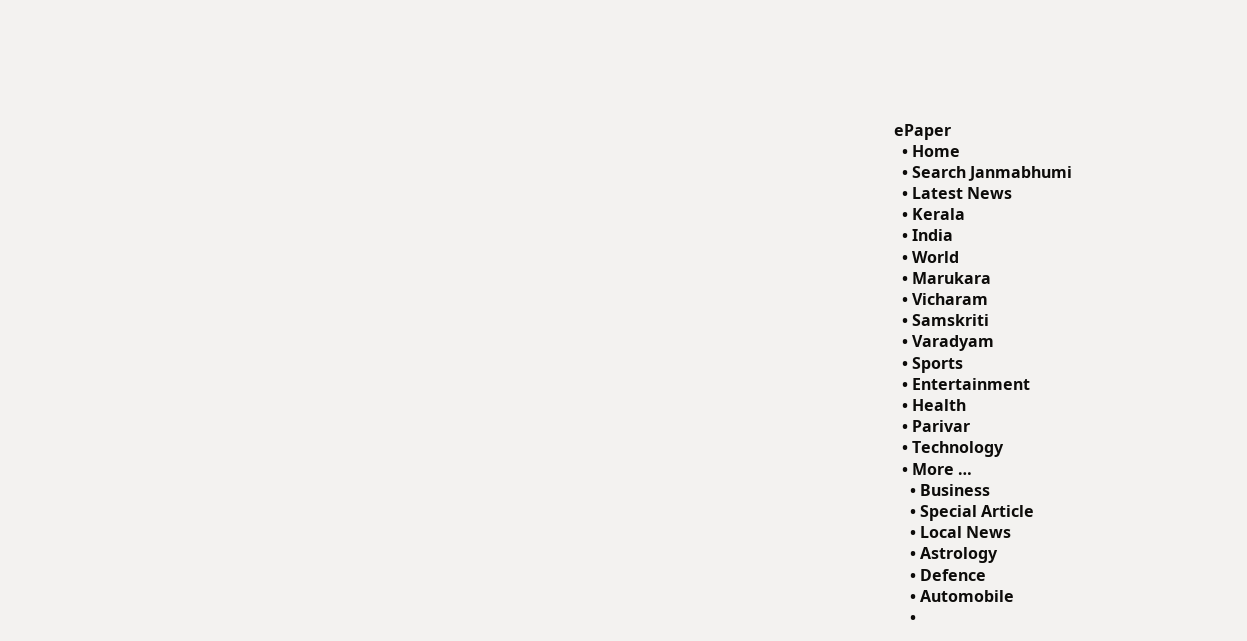ePaper
  • Home
  • Search Janmabhumi
  • Latest News
  • Kerala
  • India
  • World
  • Marukara
  • Vicharam
  • Samskriti
  • Varadyam
  • Sports
  • Entertainment
  • Health
  • Parivar
  • Technology
  • More …
    • Business
    • Special Article
    • Local News
    • Astrology
    • Defence
    • Automobile
    •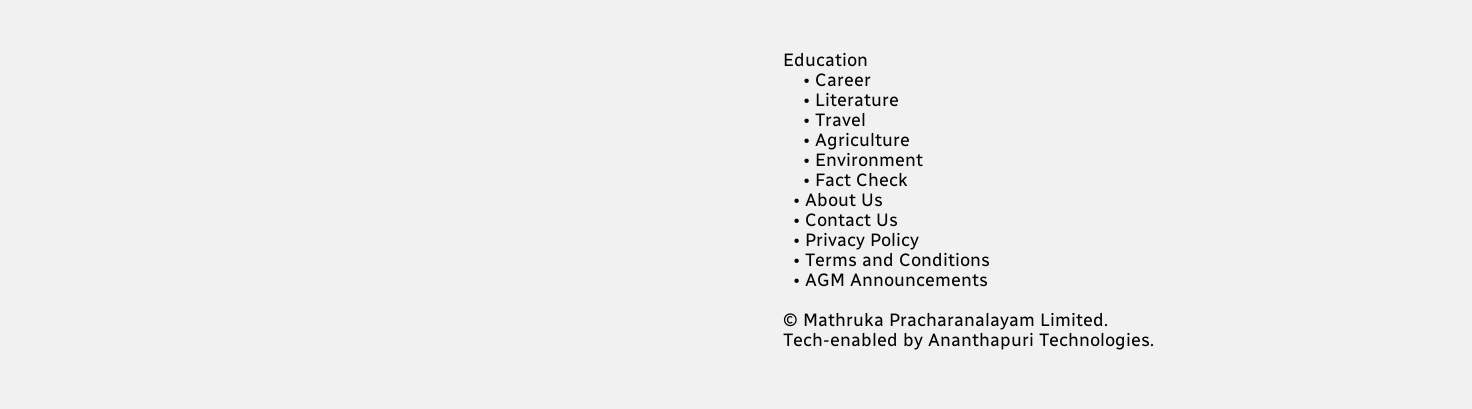Education
    • Career
    • Literature
    • Travel
    • Agriculture
    • Environment
    • Fact Check
  • About Us
  • Contact Us
  • Privacy Policy
  • Terms and Conditions
  • AGM Announcements

© Mathruka Pracharanalayam Limited.
Tech-enabled by Ananthapuri Technologies.